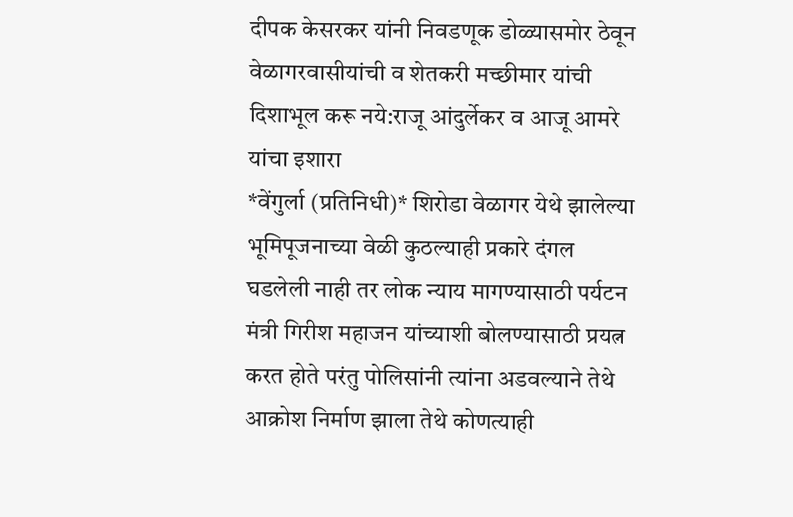दीपक केसरकर यांनी निवडणूक डोळ्यासमोर ठेवून वेळागरवासीयांची व शेतकरी मच्छीमार यांची दिशाभूल करू नये:राजू आंदुर्लेकर व आजू आमरे यांचा इशारा
*वेंगुर्ला (प्रतिनिधी)* शिरोडा वेळागर येथे झालेल्या भूमिपूजनाच्या वेळी कुठल्याही प्रकारे दंगल घडलेली नाही तर लोक न्याय मागण्यासाठी पर्यटन मंत्री गिरीश महाजन यांच्याशी बोलण्यासाठी प्रयत्न करत होते परंतु पोलिसांनी त्यांना अडवल्याने तेथे आक्रोश निर्माण झाला तेथे कोणत्याही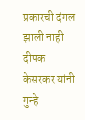प्रकारची दंगल झाली नाही दीपक केसरकर यांनी गुन्हे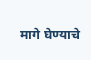मागे घेण्याचे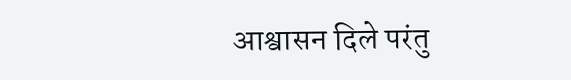आश्वासन दिले परंतु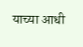याच्या आधी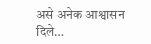असे अनेक आश्वासन दिले…